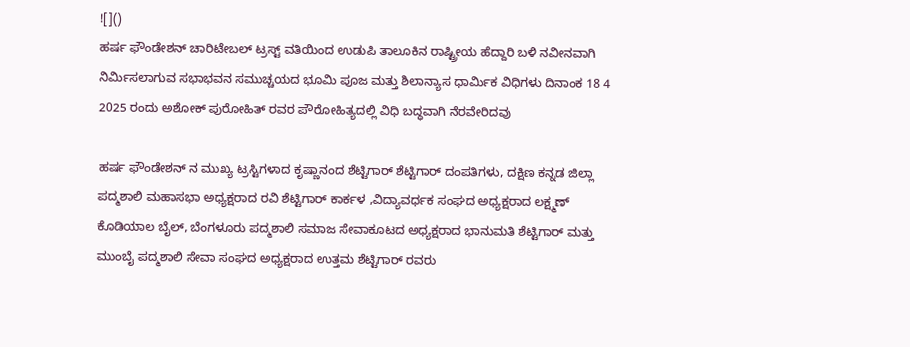![]()
ಹರ್ಷ ಫೌಂಡೇಶನ್ ಚಾರಿಟೇಬಲ್ ಟ್ರಸ್ಟ್ ವತಿಯಿಂದ ಉಡುಪಿ ತಾಲೂಕಿನ ರಾಷ್ಟ್ರೀಯ ಹೆದ್ದಾರಿ ಬಳಿ ನವೀನವಾಗಿ ನಿರ್ಮಿಸಲಾಗುವ ಸಭಾಭವನ ಸಮುಚ್ಚಯದ ಭೂಮಿ ಪೂಜ ಮತ್ತು ಶಿಲಾನ್ಯಾಸ ಧಾರ್ಮಿಕ ವಿಧಿಗಳು ದಿನಾಂಕ 18 4 2025 ರಂದು ಅಶೋಕ್ ಪುರೋಹಿತ್ ರವರ ಪೌರೋಹಿತ್ಯದಲ್ಲಿ ವಿಧಿ ಬದ್ಧವಾಗಿ ನೆರವೇರಿದವು

ಹರ್ಷ ಫೌಂಡೇಶನ್ ನ ಮುಖ್ಯ ಟ್ರಸ್ಟಿಗಳಾದ ಕೃಷ್ಣಾನಂದ ಶೆಟ್ಟಿಗಾರ್ ಶೆಟ್ಟಿಗಾರ್ ದಂಪತಿಗಳು, ದಕ್ಷಿಣ ಕನ್ನಡ ಜಿಲ್ಲಾ ಪದ್ಮಶಾಲಿ ಮಹಾಸಭಾ ಅಧ್ಯಕ್ಷರಾದ ರವಿ ಶೆಟ್ಟಿಗಾರ್ ಕಾರ್ಕಳ ,ವಿದ್ಯಾವರ್ಧಕ ಸಂಘದ ಅಧ್ಯಕ್ಷರಾದ ಲಕ್ಷ್ಮಣ್ ಕೊಡಿಯಾಲ ಬೈಲ್, ಬೆಂಗಳೂರು ಪದ್ಮಶಾಲಿ ಸಮಾಜ ಸೇವಾಕೂಟದ ಅಧ್ಯಕ್ಷರಾದ ಭಾನುಮತಿ ಶೆಟ್ಟಿಗಾರ್ ಮತ್ತು ಮುಂಬೈ ಪದ್ಮಶಾಲಿ ಸೇವಾ ಸಂಘದ ಅಧ್ಯಕ್ಷರಾದ ಉತ್ತಮ ಶೆಟ್ಟಿಗಾರ್ ರವರು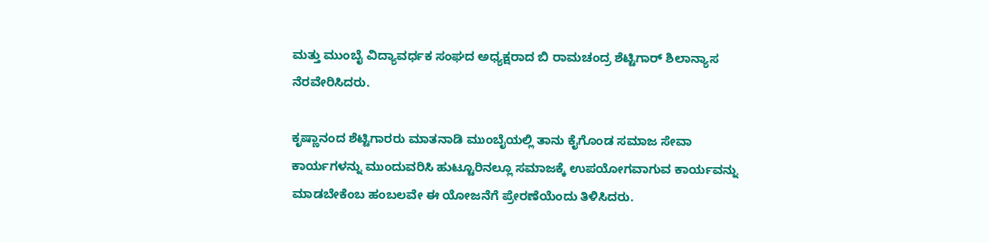ಮತ್ತು ಮುಂಬೈ ವಿದ್ಯಾವರ್ಧಕ ಸಂಘದ ಅಧ್ಯಕ್ಷರಾದ ಬಿ ರಾಮಚಂದ್ರ ಶೆಟ್ಟಿಗಾರ್ ಶಿಲಾನ್ಯಾಸ ನೆರವೇರಿಸಿದರು.

ಕೃಷ್ಣಾನಂದ ಶೆಟ್ಟಿಗಾರರು ಮಾತನಾಡಿ ಮುಂಬೈಯಲ್ಲಿ ತಾನು ಕೈಗೊಂಡ ಸಮಾಜ ಸೇವಾ ಕಾರ್ಯಗಳನ್ನು ಮುಂದುವರಿಸಿ ಹುಟ್ಟೂರಿನಲ್ಲೂ ಸಮಾಜಕ್ಕೆ ಉಪಯೋಗವಾಗುವ ಕಾರ್ಯವನ್ನು ಮಾಡಬೇಕೆಂಬ ಹಂಬಲವೇ ಈ ಯೋಜನೆಗೆ ಪ್ರೇರಣೆಯೆಂದು ತಿಳಿಸಿದರು.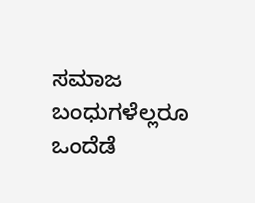ಸಮಾಜ ಬಂಧುಗಳೆಲ್ಲರೂ ಒಂದೆಡೆ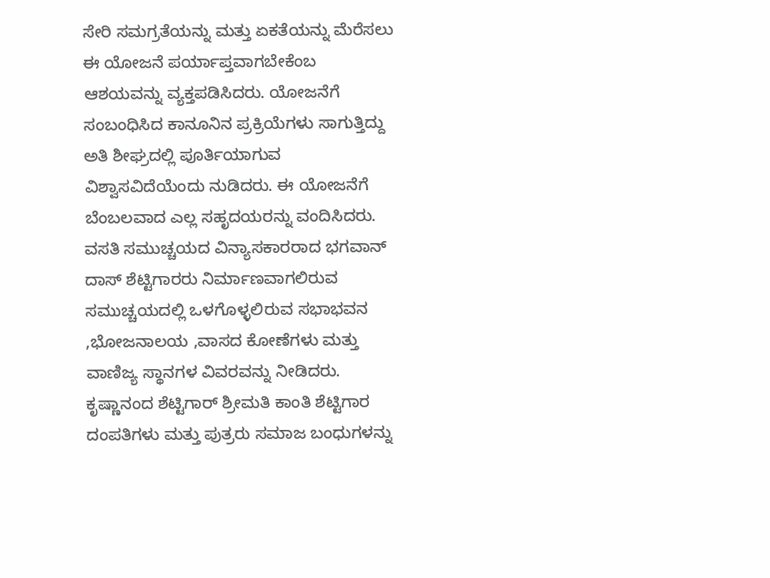ಸೇರಿ ಸಮಗ್ರತೆಯನ್ನು ಮತ್ತು ಏಕತೆಯನ್ನು ಮೆರೆಸಲು ಈ ಯೋಜನೆ ಪರ್ಯಾಪ್ತವಾಗಬೇಕೆಂಬ ಆಶಯವನ್ನು ವ್ಯಕ್ತಪಡಿಸಿದರು. ಯೋಜನೆಗೆ ಸಂಬಂಧಿಸಿದ ಕಾನೂನಿನ ಪ್ರಕ್ರಿಯೆಗಳು ಸಾಗುತ್ತಿದ್ದು ಅತಿ ಶೀಘ್ರದಲ್ಲಿ ಪೂರ್ತಿಯಾಗುವ ವಿಶ್ವಾಸವಿದೆಯೆಂದು ನುಡಿದರು. ಈ ಯೋಜನೆಗೆ ಬೆಂಬಲವಾದ ಎಲ್ಲ ಸಹೃದಯರನ್ನು ವಂದಿಸಿದರು.
ವಸತಿ ಸಮುಚ್ಚಯದ ವಿನ್ಯಾಸಕಾರರಾದ ಭಗವಾನ್ ದಾಸ್ ಶೆಟ್ಟಿಗಾರರು ನಿರ್ಮಾಣವಾಗಲಿರುವ ಸಮುಚ್ಚಯದಲ್ಲಿ ಒಳಗೊಳ್ಳಲಿರುವ ಸಭಾಭವನ ,ಭೋಜನಾಲಯ ,ವಾಸದ ಕೋಣೆಗಳು ಮತ್ತು ವಾಣಿಜ್ಯ ಸ್ಥಾನಗಳ ವಿವರವನ್ನು ನೀಡಿದರು. ಕೃಷ್ಣಾನಂದ ಶೆಟ್ಟಿಗಾರ್ ಶ್ರೀಮತಿ ಕಾಂತಿ ಶೆಟ್ಟಿಗಾರ ದಂಪತಿಗಳು ಮತ್ತು ಪುತ್ರರು ಸಮಾಜ ಬಂಧುಗಳನ್ನು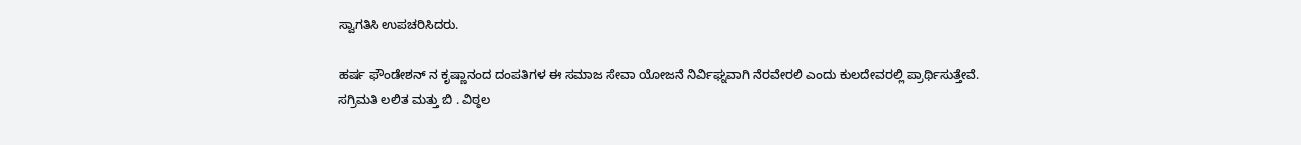ಸ್ವಾಗತಿಸಿ ಉಪಚರಿಸಿದರು.

ಹರ್ಷ ಫೌಂಡೇಶನ್ ನ ಕೃಷ್ಣಾನಂದ ದಂಪತಿಗಳ ಈ ಸಮಾಜ ಸೇವಾ ಯೋಜನೆ ನಿರ್ವಿಘ್ನವಾಗಿ ನೆರವೇರಲಿ ಎಂದು ಕುಲದೇವರಲ್ಲಿ ಪ್ರಾರ್ಥಿಸುತ್ತೇವೆ.
ಸಗ್ರಿಮತಿ ಲಲಿತ ಮತ್ತು ಬಿ . ವಿಠ್ಠಲ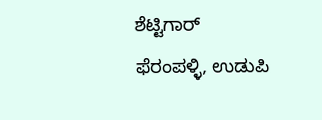ಶೆಟ್ಟಿಗಾರ್
ಫೆರಂಪಳ್ಳಿ, ಉಡುಪಿ